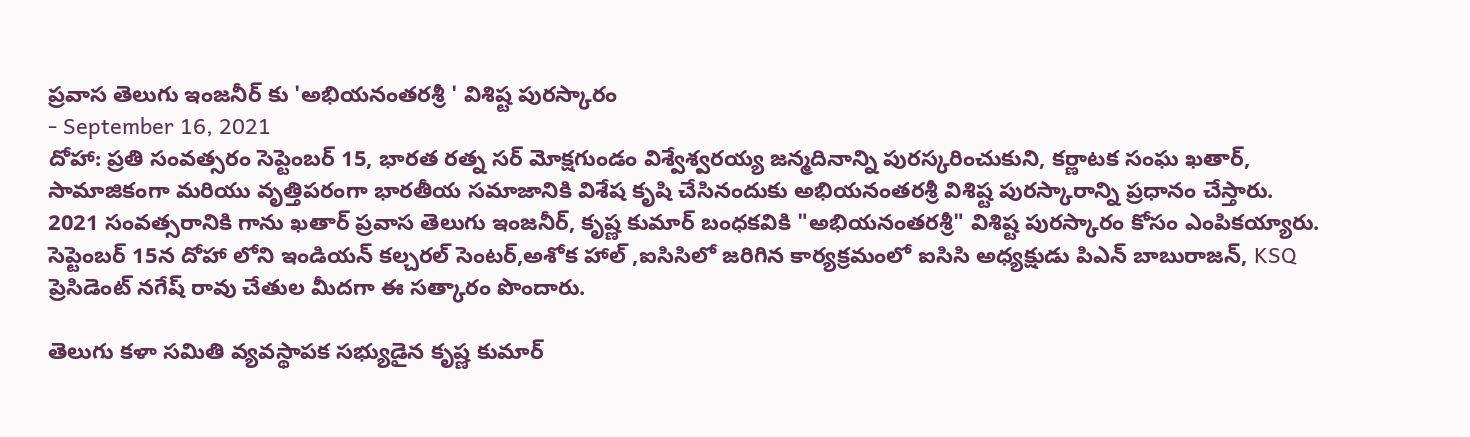ప్రవాస తెలుగు ఇంజనీర్ కు 'అభియనంతరశ్రీ ' విశిష్ట పురస్కారం
- September 16, 2021
దోహా: ప్రతి సంవత్సరం సెప్టెంబర్ 15, భారత రత్న సర్ మోక్షగుండం విశ్వేశ్వరయ్య జన్మదినాన్ని పురస్కరించుకుని, కర్ణాటక సంఘ ఖతార్, సామాజికంగా మరియు వృత్తిపరంగా భారతీయ సమాజానికి విశేష కృషి చేసినందుకు అభియనంతరశ్రీ విశిష్ట పురస్కారాన్ని ప్రధానం చేస్తారు.
2021 సంవత్సరానికి గాను ఖతార్ ప్రవాస తెలుగు ఇంజనీర్, కృష్ణ కుమార్ బంధకవికి "అభియనంతరశ్రీ" విశిష్ట పురస్కారం కోసం ఎంపికయ్యారు.
సెప్టెంబర్ 15న దోహా లోని ఇండియన్ కల్చరల్ సెంటర్,అశోక హాల్ ,ఐసిసిలో జరిగిన కార్యక్రమంలో ఐసిసి అధ్యక్షుడు పిఎన్ బాబురాజన్, KSQ ప్రెసిడెంట్ నగేష్ రావు చేతుల మీదగా ఈ సత్కారం పొందారు.

తెలుగు కళా సమితి వ్యవస్థాపక సభ్యుడైన కృష్ణ కుమార్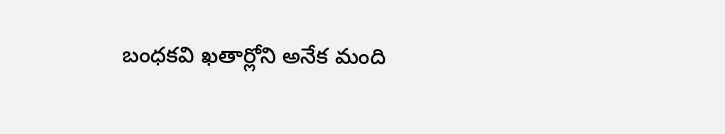బంధకవి ఖతార్లోని అనేక మంది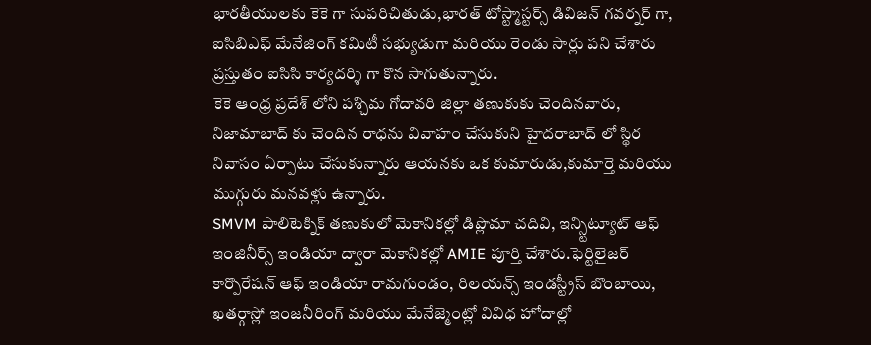భారతీయులకు కెకె గా సుపరిచితుడు,భారత్ టోస్ట్మాస్టర్స్ డివిజన్ గవర్నర్ గా,
ఐసిబిఎఫ్ మేనేజింగ్ కమిటీ సభ్యుడుగా మరియు రెండు సార్లు పని చేశారు ప్రస్తుతం ఐసిసి కార్యదర్శి గా కొన సాగుతున్నారు.
కెకె ఆంధ్ర ప్రదేశ్ లోని పశ్చిమ గోదావరి జిల్లా తణుకుకు చెందినవారు, నిజామాబాద్ కు చెందిన రాధను వివాహం చేసుకుని హైదరాబాద్ లో స్థిర నివాసం ఏర్పాటు చేసుకున్నారు ఆయనకు ఒక కుమారుడు,కుమార్తె మరియు ముగ్గురు మనవళ్లు ఉన్నారు.
SMVM పాలిటెక్నిక్ తణుకులో మెకానికల్లో డిప్లొమా చదివి, ఇన్స్టిట్యూట్ ఆఫ్ ఇంజినీర్స్ ఇండియా ద్వారా మెకానికల్లో AMIE పూర్తి చేశారు.ఫెర్టిలైజర్ కార్పొరేషన్ ఆఫ్ ఇండియా రామగుండం, రిలయన్స్ ఇండస్ట్రీస్ బొంబాయి, ఖతర్గాస్లో ఇంజనీరింగ్ మరియు మేనేజ్మెంట్లో వివిధ హోదాల్లో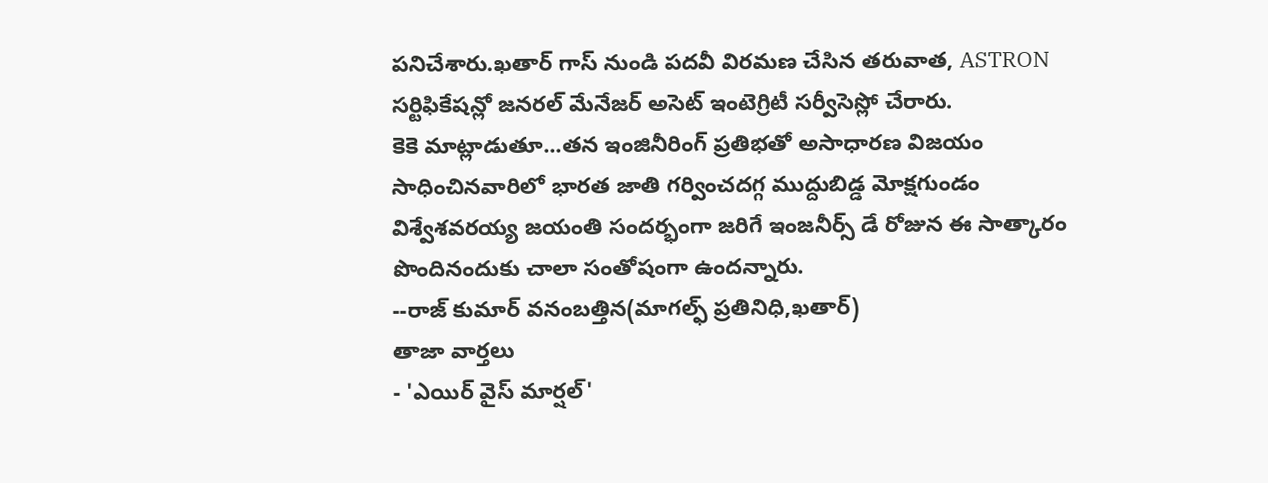పనిచేశారు.ఖతార్ గాస్ నుండి పదవీ విరమణ చేసిన తరువాత, ASTRON సర్టిఫికేషన్లో జనరల్ మేనేజర్ అసెట్ ఇంటెగ్రిటీ సర్వీసెస్లో చేరారు.
కెకె మాట్లాడుతూ...తన ఇంజినీరింగ్ ప్రతిభతో అసాధారణ విజయం సాధించినవారిలో భారత జాతి గర్వించదగ్గ ముద్దుబిడ్డ మోక్షగుండం విశ్వేశవరయ్య జయంతి సందర్భంగా జరిగే ఇంజనీర్స్ డే రోజున ఈ సాత్కారం పొందినందుకు చాలా సంతోషంగా ఉందన్నారు.
--రాజ్ కుమార్ వనంబత్తిన(మాగల్ఫ్ ప్రతినిధి,ఖతార్)
తాజా వార్తలు
- 'ఎయిర్ వైస్ మార్షల్'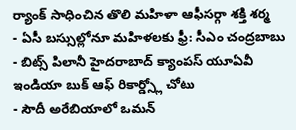ర్యాంక్ సాధించిన తొలి మహిళా ఆఫీసర్గా శక్తి శర్మ
- ఏసీ బస్సుల్లోనూ మహిళలకు ఫ్రీ: సీఎం చంద్రబాబు
- బిట్స్ పిలానీ హైదరాబాద్ క్యాంపస్ యూఏవీ ఇండియా బుక్ ఆఫ్ రికార్డ్స్లో చోటు
- సౌదీ అరేబియాలో ఒమన్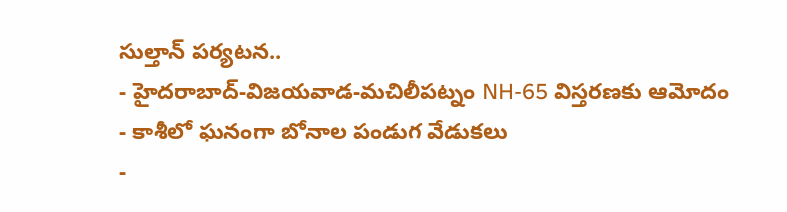సుల్తాన్ పర్యటన..
- హైదరాబాద్-విజయవాడ-మచిలీపట్నం NH-65 విస్తరణకు ఆమోదం
- కాశీలో ఘనంగా బోనాల పండుగ వేడుకలు
-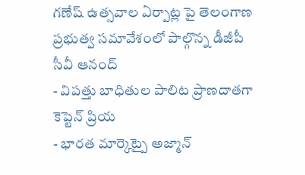గణేష్ ఉత్సవాల ఏర్పాట్ల పై తెలంగాణ ప్రభుత్వ సమావేశంలో పాల్గొన్న డీజీపీ సీవీ ఆనంద్
- విపత్తు బాధితుల పాలిట ప్రాణదాతగా కెప్టెన్ ప్రియ
- భారత మార్కెట్పై అజ్మాన్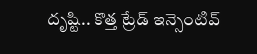దృష్టి.. కొత్త ట్రేడ్ ఇన్సెంటివ్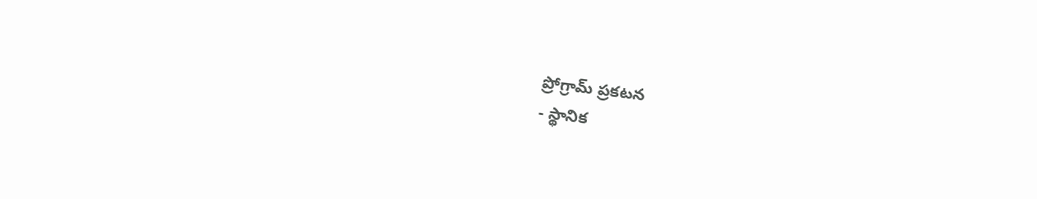ప్రోగ్రామ్ ప్రకటన
- స్థానిక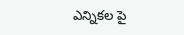ఎన్నికల పై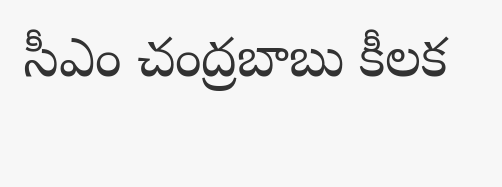సీఎం చంద్రబాబు కీలక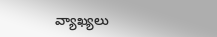వ్యాఖ్యలు